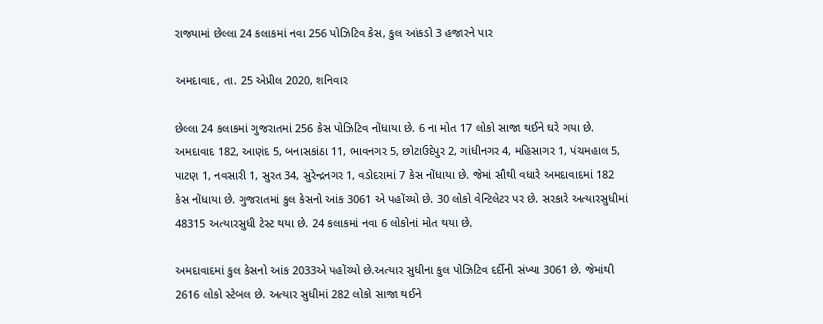રાજ્યામાં છેલ્લા 24 કલાકમાં નવા 256 પોઝિટિવ કેસ, કુલ આંકડો 3 હજારને પાર

અમદાવાદ, તા. 25 એપ્રીલ 2020, શનિવાર

છેલ્લા 24 કલાકમાં ગુજરાતમાં 256 કેસ પોઝિટિવ નોંધાયા છે. 6 ના મોત 17 લોકો સાજા થઈને ઘરે ગયા છે. અમદાવાદ 182, આણંદ 5, બનાસકાંઠા 11, ભાવનગર 5, છોટાઉદેપુર 2, ગાંધીનગર 4, મહિસાગર 1, પંચમહાલ 5, પાટણ 1, નવસારી 1, સુરત 34, સુરેન્દ્રનગર 1, વડોદરામાં 7 કેસ નોંધાયા છે. જેમાં સૌથી વધારે અમદાવાદમાં 182 કેસ નોંધાયા છે. ગુજરાતમાં કુલ કેસનો આંક 3061 એ પહોંચ્યો છે. 30 લોકો વેન્ટિલેટર પર છે. સરકારે અત્યારસુધીમાં 48315 અત્યારસુધી ટેસ્ટ થયા છે. 24 કલાકમાં નવા 6 લોકોનાં મોત થયા છે.

અમદાવાદમાં કુલ કેસનો આંક 2033એ પહોંચ્યો છે.અત્યાર સુધીના કુલ પોઝિટિવ દર્દીની સંખ્યા 3061 છે. જેમાંથી 2616 લોકો સ્ટેબલ છે. અત્યાર સુધીમાં 282 લોકો સાજા થઈને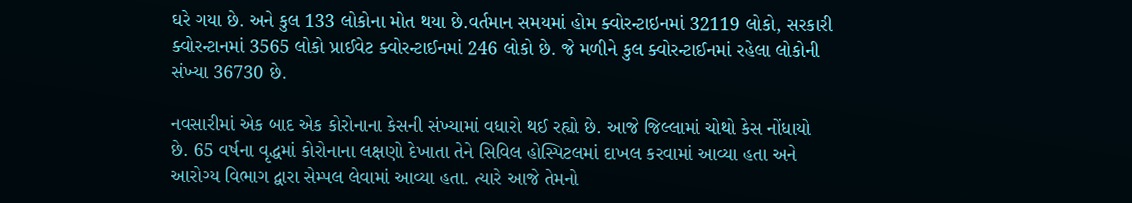ઘરે ગયા છે. અને કુલ 133 લોકોના મોત થયા છે.વર્તમાન સમયમાં હોમ ક્વોરન્ટાઇનમાં 32119 લોકો, સરકારી ક્વોરન્ટાનમાં 3565 લોકો પ્રાઈવેટ ક્વોરન્ટાઈનમાં 246 લોકો છે. જે મળીને કુલ ક્વોરન્ટાઈનમાં રહેલા લોકોની સંખ્યા 36730 છે.

નવસારીમાં એક બાદ એક કોરોનાના કેસની સંખ્યામાં વધારો થઈ રહ્યો છે. આજે જિલ્લામાં ચોથો કેસ નોંધાયો છે. 65 વર્ષના વૃદ્ધમાં કોરોનાના લક્ષણો દેખાતા તેને સિવિલ હોસ્પિટલમાં દાખલ કરવામાં આવ્યા હતા અને આરોગ્ય વિભાગ દ્વારા સેમ્પલ લેવામાં આવ્યા હતા. ત્યારે આજે તેમનો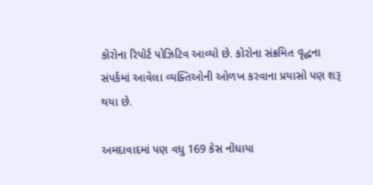કોરોના રિપોર્ટ પોઝિટિવ આવ્યો છે. કોરોના સંક્રમિત વૃદ્ધના સંપર્કમાં આવેલા વ્યક્તિઓની ઓળખ કરવાના પ્રયાસો પણ શરૂ થયા છે.

અમદાવાદમાં પણ વધુ 169 કેસ નોંધાયા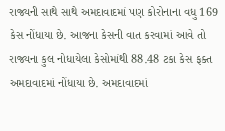રાજ્યની સાથે સાથે અમદાવાદમાં પણ કોરોનાના વધુ 169 કેસ નોંધાયા છે. આજના કેસની વાત કરવામાં આવે તો રાજ્યના કુલ નોધાયેલા કેસોમાંથી 88.48 ટકા કેસ ફક્ત અમદાવાદમાં નોંધાયા છે. અમદાવાદમાં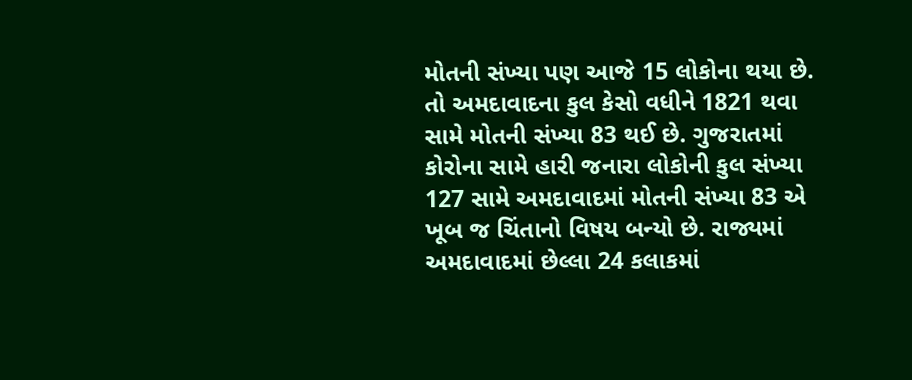મોતની સંખ્યા પણ આજે 15 લોકોના થયા છે. તો અમદાવાદના કુલ કેસો વધીને 1821 થવા સામે મોતની સંખ્યા 83 થઈ છે. ગુજરાતમાં કોરોના સામે હારી જનારા લોકોની કુલ સંખ્યા 127 સામે અમદાવાદમાં મોતની સંખ્યા 83 એ ખૂબ જ ચિંતાનો વિષય બન્યો છે. રાજ્યમાં અમદાવાદમાં છેલ્લા 24 કલાકમાં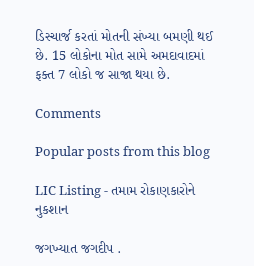ડિસ્ચાર્જ કરતાં મોતની સંખ્યા બમણી થઈ છે. 15 લોકોના મોત સામે અમદાવાદમાં ફક્ત 7 લોકો જ સાજા થયા છે.

Comments

Popular posts from this blog

LIC Listing - તમામ રોકાણકારોને નુકશાન

જગખ્યાત જગદીપ .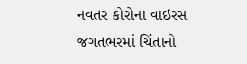નવતર કોરોના વાઇરસ જગતભરમાં ચિંતાનો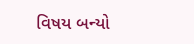વિષય બન્યો